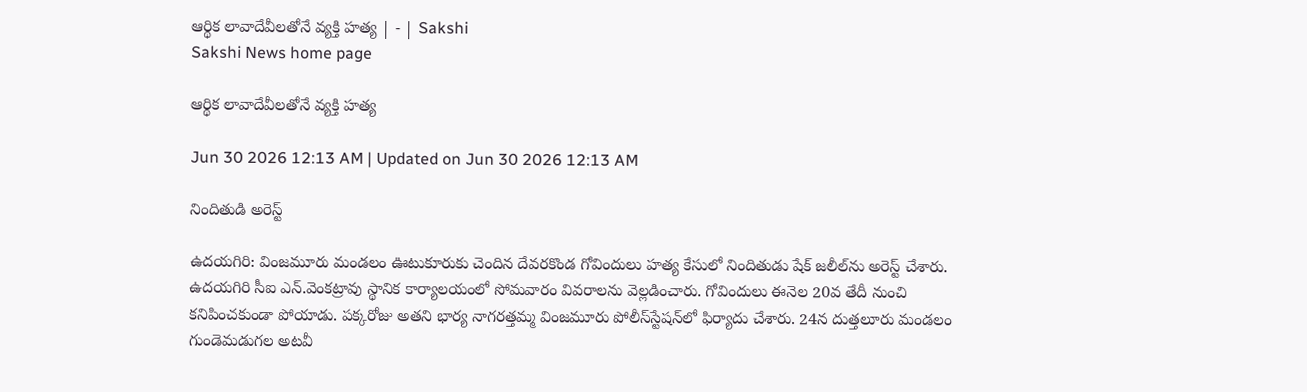ఆర్థిక లావాదేవీలతోనే వ్యక్తి హత్య | - | Sakshi
Sakshi News home page

ఆర్థిక లావాదేవీలతోనే వ్యక్తి హత్య

Jun 30 2026 12:13 AM | Updated on Jun 30 2026 12:13 AM

నిందితుడి అరెస్ట్‌

ఉదయగిరి: వింజమూరు మండలం ఊటుకూరుకు చెందిన దేవరకొండ గోవిందులు హత్య కేసులో నిందితుడు షేక్‌ జలీల్‌ను అరెస్ట్‌ చేశారు. ఉదయగిరి సీఐ ఎన్‌.వెంకట్రావు స్థానిక కార్యాలయంలో సోమవారం వివరాలను వెల్లడించారు. గోవిందులు ఈనెల 20వ తేదీ నుంచి కనిపించకుండా పోయాడు. పక్కరోజు అతని భార్య నాగరత్తమ్మ వింజమూరు పోలీస్‌స్టేషన్‌లో ఫిర్యాదు చేశారు. 24న దుత్తలూరు మండలం గుండెమడుగల అటవీ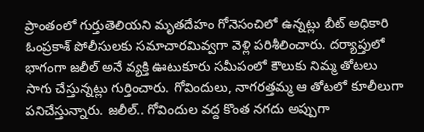ప్రాంతంలో గుర్తుతెలియని మృతదేహం గోనెసంచిలో ఉన్నట్లు బీట్‌ అధికారి ఓంప్రకాశ్‌ పోలీసులకు సమాచారమివ్వగా వెళ్లి పరిశీలించారు. దర్యాప్తులో భాగంగా జలీల్‌ అనే వ్యక్తి ఊటుకూరు సమీపంలో కౌలుకు నిమ్మ తోటలు సాగు చేస్తున్నట్లు గుర్తించారు. గోవిందులు, నాగరత్తమ్మ ఆ తోటలో కూలీలుగా పనిచేస్తున్నారు. జలీల్‌.. గోవిందుల వద్ద కొంత నగదు అప్పుగా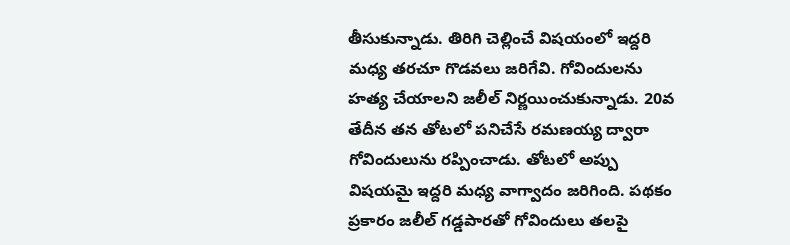తీసుకున్నాడు. తిరిగి చెల్లించే విషయంలో ఇద్దరి మధ్య తరచూ గొడవలు జరిగేవి. గోవిందులను హత్య చేయాలని జలీల్‌ నిర్ణయించుకున్నాడు. 20వ తేదీన తన తోటలో పనిచేసే రమణయ్య ద్వారా గోవిందులును రప్పించాడు. తోటలో అప్పు విషయమై ఇద్దరి మధ్య వాగ్వాదం జరిగింది. పథకం ప్రకారం జలీల్‌ గడ్డపారతో గోవిందులు తలపై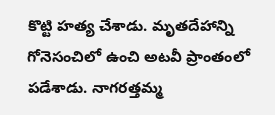కొట్టి హత్య చేశాడు. మృతదేహాన్ని గోనెసంచిలో ఉంచి అటవీ ప్రాంతంలో పడేశాడు. నాగరత్తమ్మ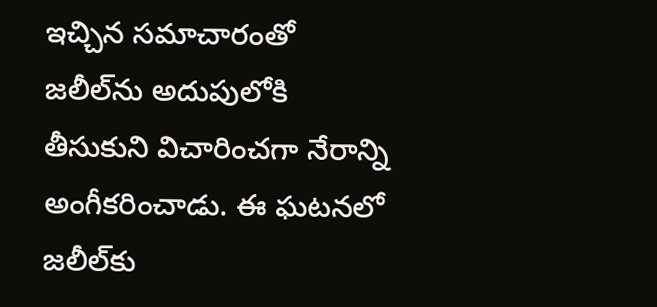ఇచ్చిన సమాచారంతో జలీల్‌ను అదుపులోకి తీసుకుని విచారించగా నేరాన్ని అంగీకరించాడు. ఈ ఘటనలో జలీల్‌కు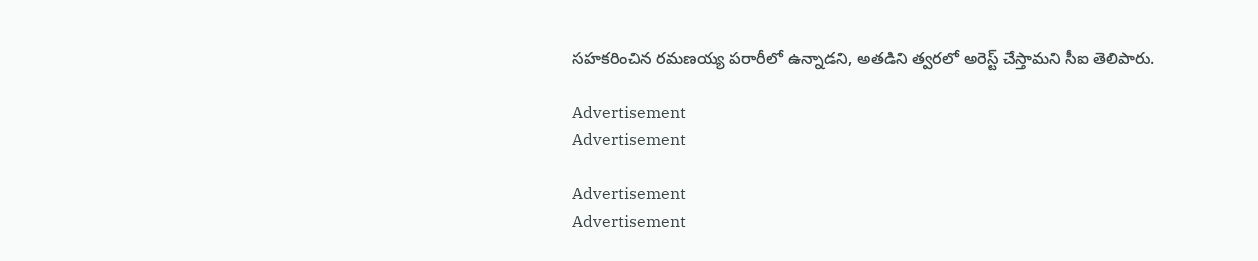సహకరించిన రమణయ్య పరారీలో ఉన్నాడని, అతడిని త్వరలో అరెస్ట్‌ చేస్తామని సీఐ తెలిపారు.

Advertisement
Advertisement

Advertisement
Advertisement